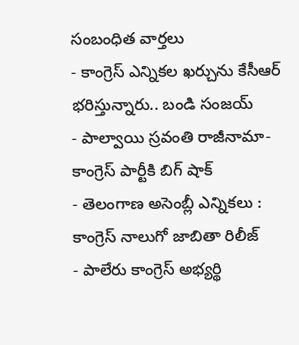సంబంధిత వార్తలు
- కాంగ్రెస్ ఎన్నికల ఖర్చును కేసీఆర్ భరిస్తున్నారు.. బండి సంజయ్
- పాల్వాయి స్రవంతి రాజీనామా-కాంగ్రెస్ పార్టీకి బిగ్ షాక్
- తెలంగాణ అసెంబ్లీ ఎన్నికలు : కాంగ్రెస్ నాలుగో జాబితా రిలీజ్
- పాలేరు కాంగ్రెస్ అభ్యర్థి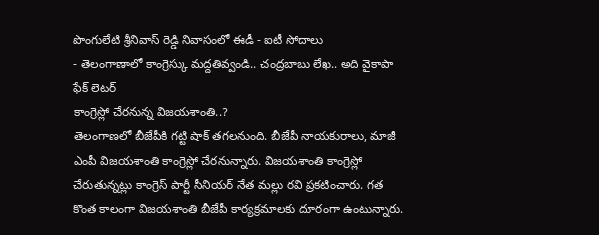పొంగులేటి శ్రీనివాస్ రెడ్డి నివాసంలో ఈడీ - ఐటీ సోదాలు
- తెలంగాణాలో కాంగ్రెస్కు మద్దతివ్వండి.. చంద్రబాబు లేఖ.. అది వైకాపా ఫేక్ లెటర్
కాంగ్రెస్లో చేరనున్న విజయశాంతి..?
తెలంగాణలో బీజేపీకి గట్టి షాక్ తగలనుంది. బీజేపీ నాయకురాలు, మాజీ ఎంపీ విజయశాంతి కాంగ్రెస్లో చేరనున్నారు. విజయశాంతి కాంగ్రెస్లో చేరుతున్నట్లు కాంగ్రెస్ పార్టీ సీనియర్ నేత మల్లు రవి ప్రకటించారు. గత కొంత కాలంగా విజయశాంతి బీజేపీ కార్యక్రమాలకు దూరంగా ఉంటున్నారు.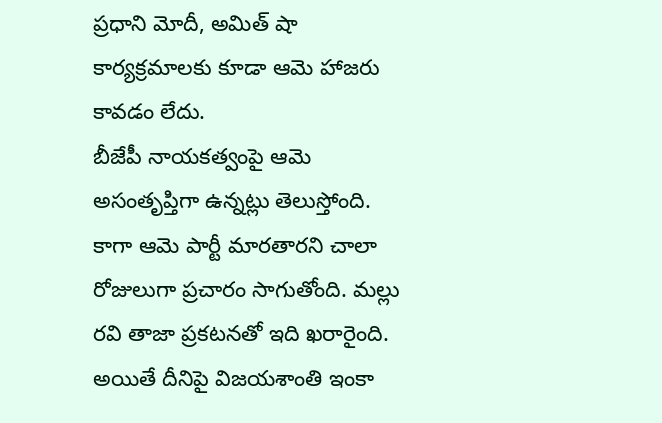ప్రధాని మోదీ, అమిత్ షా కార్యక్రమాలకు కూడా ఆమె హాజరు కావడం లేదు.
బీజేపీ నాయకత్వంపై ఆమె అసంతృప్తిగా ఉన్నట్లు తెలుస్తోంది. కాగా ఆమె పార్టీ మారతారని చాలా రోజులుగా ప్రచారం సాగుతోంది. మల్లు రవి తాజా ప్రకటనతో ఇది ఖరారైంది. అయితే దీనిపై విజయశాంతి ఇంకా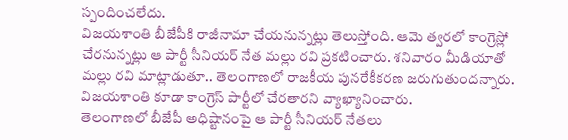స్పందించలేదు.
విజయశాంతి బీజేపీకి రాజీనామా చేయనున్నట్లు తెలుస్తోంది. ఆమె త్వరలో కాంగ్రెస్లో చేరనున్నట్లు ఆ పార్టీ సీనియర్ నేత మల్లు రవి ప్రకటించారు. శనివారం మీడియాతో మల్లు రవి మాట్లాడుతూ.. తెలంగాణలో రాజకీయ పునరేకీకరణ జరుగుతుందన్నారు. విజయశాంతి కూడా కాంగ్రెస్ పార్టీలో చేరతారని వ్యాఖ్యానించారు.
తెలంగాణలో బీజేపీ అధిష్టానంపై ఆ పార్టీ సీనియర్ నేతలు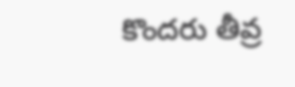కొందరు తీవ్ర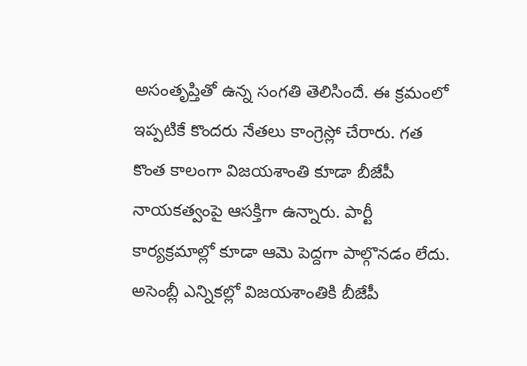అసంతృప్తితో ఉన్న సంగతి తెలిసిందే. ఈ క్రమంలో ఇప్పటికే కొందరు నేతలు కాంగ్రెస్లో చేరారు. గత కొంత కాలంగా విజయశాంతి కూడా బీజేపీ నాయకత్వంపై ఆసక్తిగా ఉన్నారు. పార్టీ కార్యక్రమాల్లో కూడా ఆమె పెద్దగా పాల్గొనడం లేదు.
అసెంబ్లీ ఎన్నికల్లో విజయశాంతికి బీజేపీ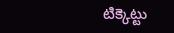టిక్కెట్టు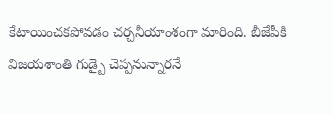కేటాయించకపోవడం చర్చనీయాంశంగా మారింది. బీజేపీకి విజయశాంతి గుడ్బై చెప్పనున్నారనే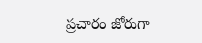ప్రచారం జోరుగా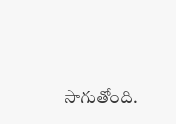సాగుతోంది.